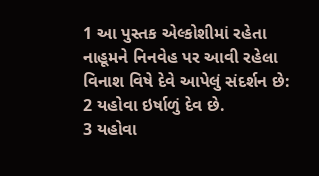1 આ પુસ્તક એલ્કોશીમાં રહેતા નાહૂમને નિનવેહ પર આવી રહેલા વિનાશ વિષે દેવે આપેલું સંદર્શન છે:
2 યહોવા ઇર્ષાળું દેવ છે.
3 યહોવા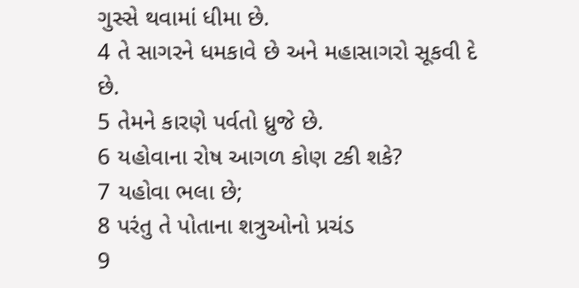ગુસ્સે થવામાં ધીમા છે.
4 તે સાગરને ધમકાવે છે અને મહાસાગરો સૂકવી દે છે.
5 તેમને કારણે પર્વતો ધ્રુજે છે.
6 યહોવાના રોષ આગળ કોણ ટકી શકે?
7 યહોવા ભલા છે;
8 પરંતુ તે પોતાના શત્રુઓનો પ્રચંડ
9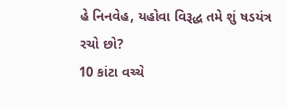હે નિનવેહ, યહોવા વિરૂદ્ધ તમે શું ષડયંત્ર રચો છો?
10 કાંટા વચ્ચે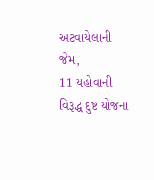અટવાયેલાની જેમ,
11 યહોવાની વિરૂદ્ધ દુષ્ટ યોજના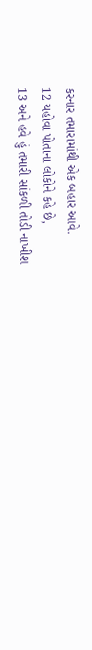કરનાર તમારામાંથી એક બહાર આવે.
12 યહોવા પોતાના લોકોને કહે છે,
13 અને હવે હું તમારી સાંકળી તોડી નાખીશ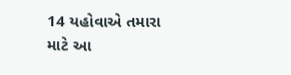14 યહોવાએ તમારા માટે આ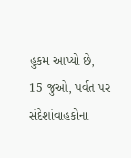હુકમ આપ્યો છે,
15 જુઓ, પર્વત પર સંદેશાંવાહકોના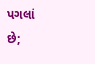પગલાં છે;